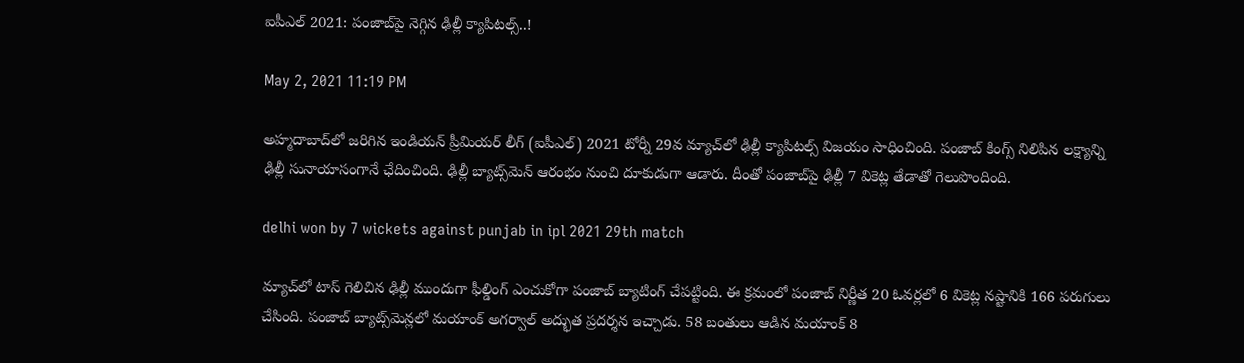ఐపీఎల్ 2021: పంజాబ్‌పై నెగ్గిన ఢిల్లీ క్యాపిట‌ల్స్‌..!

May 2, 2021 11:19 PM

అహ్మ‌దాబాద్‌లో జ‌రిగిన ఇండియ‌న్ ప్రీమియ‌ర్ లీగ్ (ఐపీఎల్) 2021 టోర్నీ 29వ మ్యాచ్‌లో ఢిల్లీ క్యాపిట‌ల్స్ విజ‌యం సాధించింది. పంజాబ్ కింగ్స్ నిలిపిన ల‌క్ష్యాన్ని ఢిల్లీ సునాయాసంగానే ఛేదించింది. ఢిల్లీ బ్యాట్స్‌మెన్ ఆరంభం నుంచి దూకుడుగా ఆడారు. దీంతో పంజాబ్‌పై ఢిల్లీ 7 వికెట్ల తేడాతో గెలుపొందింది.

delhi won by 7 wickets against punjab in ipl 2021 29th match

మ్యాచ్‌లో టాస్ గెలిచిన ఢిల్లీ ముందుగా ఫీల్డింగ్ ఎంచుకోగా పంజాబ్ బ్యాటింగ్ చేప‌ట్టింది. ఈ క్ర‌మంలో పంజాబ్ నిర్ణీత 20 ఓవ‌ర్ల‌లో 6 వికెట్ల న‌ష్టానికి 166 ప‌రుగులు చేసింది. పంజాబ్ బ్యాట్స్‌మెన్ల‌లో మ‌యాంక్ అగ‌ర్వాల్ అద్భుత ప్ర‌ద‌ర్శ‌న ఇచ్చాడు. 58 బంతులు ఆడిన మ‌యాంక్ 8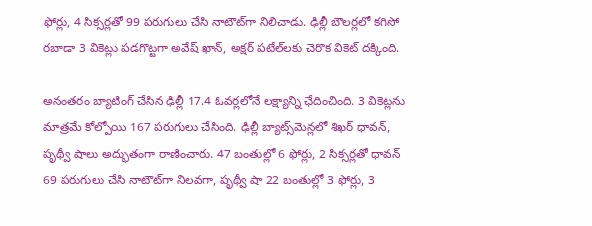ఫోర్లు, 4 సిక్స‌ర్ల‌తో 99 ప‌రుగులు చేసి నాటౌట్‌గా నిలిచాడు. ఢిల్లీ బౌల‌ర్ల‌లో క‌గిసో ర‌బాడా 3 వికెట్లు ప‌డ‌గొట్టగా అవేష్ ఖాన్‌, అక్ష‌ర్ ప‌టేల్‌ల‌కు చెరొక వికెట్ ద‌క్కింది.

అనంతరం బ్యాటింగ్ చేసిన ఢిల్లీ 17.4 ఓవ‌ర్లలోనే ల‌క్ష్యాన్ని ఛేదించింది. 3 వికెట్ల‌ను మాత్ర‌మే కోల్పోయి 167 ప‌రుగులు చేసింది. ఢిల్లీ బ్యాట్స్‌మెన్ల‌లో శిఖ‌ర్ ధావ‌న్‌, పృథ్వీ షాలు అద్భుతంగా రాణించారు. 47 బంతుల్లో 6 ఫోర్లు, 2 సిక్స‌ర్ల‌తో ధావ‌న్ 69 ప‌రుగులు చేసి నాటౌట్‌గా నిల‌వ‌గా, పృథ్వీ షా 22 బంతుల్లో 3 ఫోర్లు, 3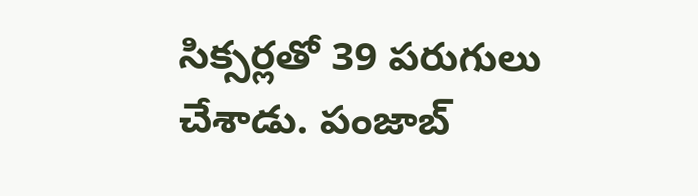సిక్స‌ర్ల‌తో 39 ప‌రుగులు చేశాడు. పంజాబ్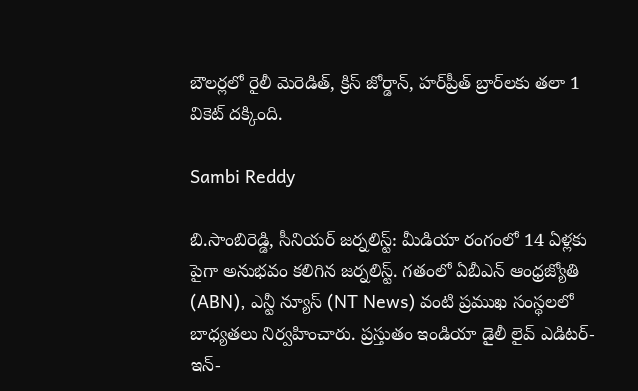బౌల‌ర్ల‌లో రైలీ మెరెడిత్‌, క్రిస్ జోర్డాన్‌, హ‌ర్‌ప్రీత్ బ్రార్‌ల‌కు త‌లా 1 వికెట్ ద‌క్కింది.

Sambi Reddy

బి.సాంబిరెడ్డి, సీనియర్ జర్నలిస్ట్: మీడియా రంగంలో 14 ఏళ్లకు పైగా అనుభవం కలిగిన జర్నలిస్ట్. గతంలో ఏబీఎన్ ఆంధ్ర‌జ్యోతి (ABN), ఎన్టీ న్యూస్ (NT News) వంటి ప్రముఖ సంస్థలలో బాధ్యతలు నిర్వహించారు. ప్రస్తుతం ఇండియా డైలీ లైవ్ ఎడిటర్-ఇన్-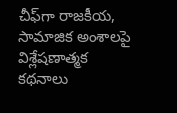చీఫ్‌గా రాజకీయ, సామాజిక అంశాలపై విశ్లేషణాత్మక కథనాలు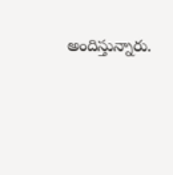అందిస్తున్నారు.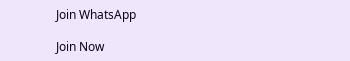Join WhatsApp

Join Now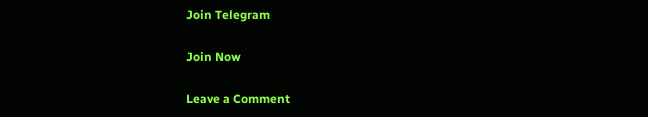Join Telegram

Join Now

Leave a Comment